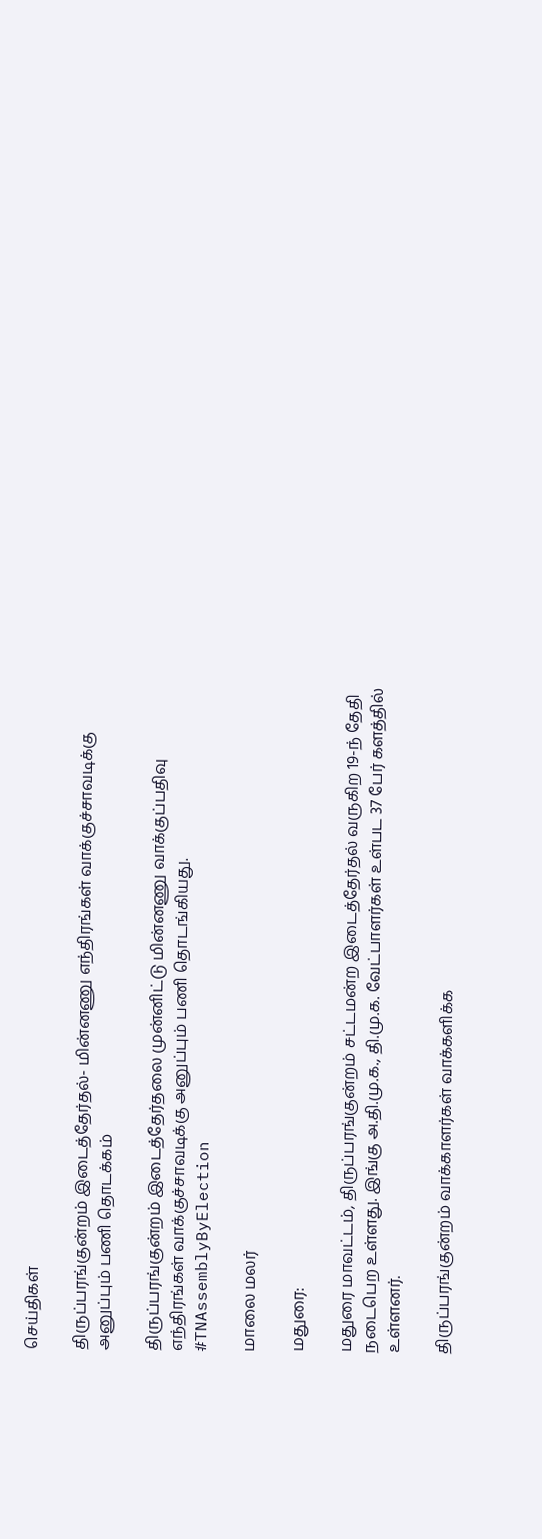செய்திகள்

திருப்பரங்குன்றம் இடைத்தேர்தல்- மின்னணு எந்திரங்கள் வாக்குச்சாவடிக்கு அனுப்பும் பணி தொடக்கம்

திருப்பரங்குன்றம் இடைத்தேர்தலை முன்னிட்டு மின்னணு வாக்குப்பதிவு எந்திரங்கள் வாக்குச்சாவடிக்கு அனுப்பும் பணி தொடங்கியது. #TNAssemblyByElection

மாலை மலர்

மதுரை:

மதுரை மாவட்டம், திருப்பரங்குன்றம் சட்டமன்ற இடைத்தேர்தல் வருகிற 19-ந் தேதி நடைபெற உள்ளது. இங்கு அ.தி.மு.க., தி.மு.க. வேட்பாளர்கள் உள்பட 37 பேர் களத்தில் உள்ளனர்.

திருப்பரங்குன்றம் வாக்காளர்கள் வாக்களிக்க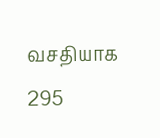வசதியாக 295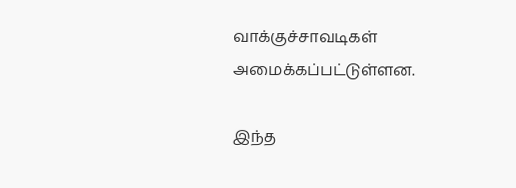வாக்குச்சாவடிகள் அமைக்கப்பட்டுள்ளன.

இந்த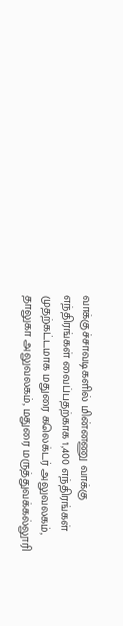வாக்குச்சாவடிகளில் மின்னணு வாக்கு எந்திரங்கள் வைப்பதற்காக 1,400 எந்திரங்கள் முதற்கட்டமாக மதுரை கலெக்டர் அலுவலகம், தாலுகா அலுவலகம், மதுரை மருத்துவக்கல்லூரி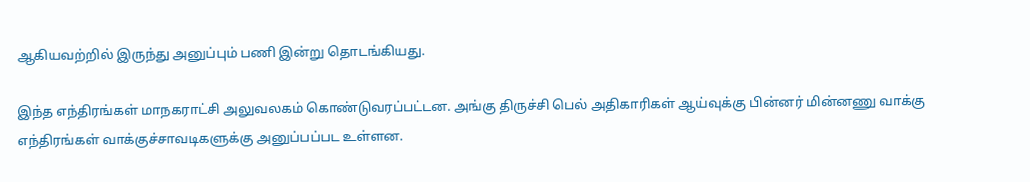ஆகியவற்றில் இருந்து அனுப்பும் பணி இன்று தொடங்கியது.

இந்த எந்திரங்கள் மாநகராட்சி அலுவலகம் கொண்டுவரப்பட்டன. அங்கு திருச்சி பெல் அதிகாரிகள் ஆய்வுக்கு பின்னர் மின்னணு வாக்கு எந்திரங்கள் வாக்குச்சாவடிகளுக்கு அனுப்பப்பட உள்ளன.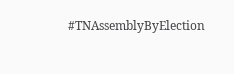#TNAssemblyByElection